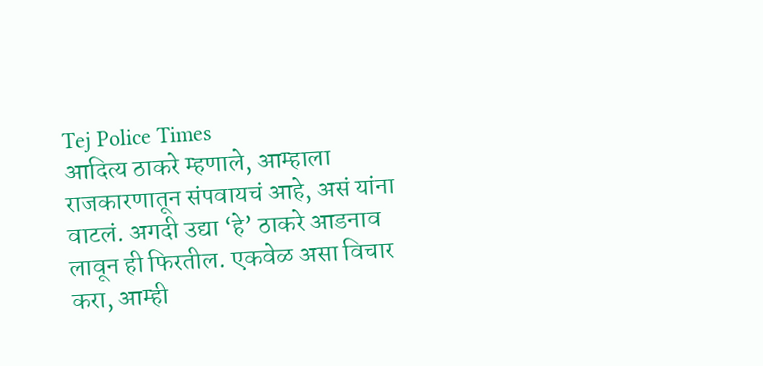Tej Police Times
आदित्य ठाकरे म्हणाले, आम्हाला राजकारणातून संपवायचं आहे, असं यांना वाटलं. अगदी उद्या ‘हे’ ठाकरे आडनाव लावून ही फिरतील. एकवेळ असा विचार करा, आम्ही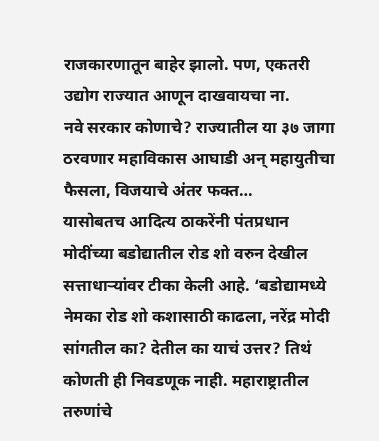राजकारणातून बाहेर झालो. पण, एकतरी उद्योग राज्यात आणून दाखवायचा ना.
नवे सरकार कोणाचे? राज्यातील या ३७ जागा ठरवणार महाविकास आघाडी अन् महायुतीचा फैसला, विजयाचे अंतर फक्त…
यासोबतच आदित्य ठाकरेंनी पंतप्रधान मोदींच्या बडोद्यातील रोड शो वरुन देखील सत्ताधाऱ्यांवर टीका केली आहे. ‘बडोद्यामध्ये नेमका रोड शो कशासाठी काढला, नरेंद्र मोदी सांगतील का? देतील का याचं उत्तर? तिथं कोणती ही निवडणूक नाही. महाराष्ट्रातील तरुणांचे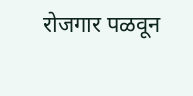रोजगार पळवून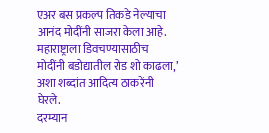एअर बस प्रकल्प तिकडे नेल्याचा आनंद मोदींनी साजरा केला आहे. महाराष्ट्राला डिवचण्यासाठीच मोदींनी बडोद्यातील रोड शो काढला,’ अशा शब्दांत आदित्य ठाकरेंनी घेरले.
दरम्यान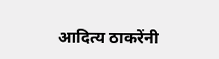आदित्य ठाकरेंनी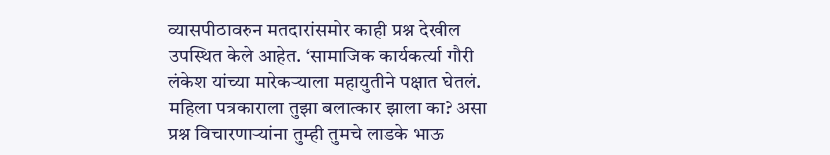व्यासपीठावरुन मतदारांसमोर काही प्रश्न देखील उपस्थित केले आहेत. ‘सामाजिक कार्यकर्त्या गौरी लंकेश यांच्या मारेकऱ्याला महायुतीने पक्षात घेतलं. महिला पत्रकाराला तुझा बलात्कार झाला का? असा प्रश्न विचारणाऱ्यांना तुम्ही तुमचे लाडके भाऊ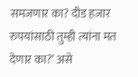समजणार का? दीड हजार रुपयांसाठी तुम्ही त्यांना मत देणार का?’ असे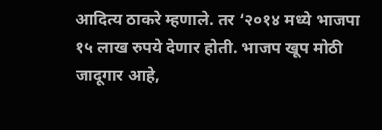आदित्य ठाकरे म्हणाले. तर ‘२०१४ मध्ये भाजपा १५ लाख रुपये देणार होती. भाजप खूप मोठी जादूगार आहे,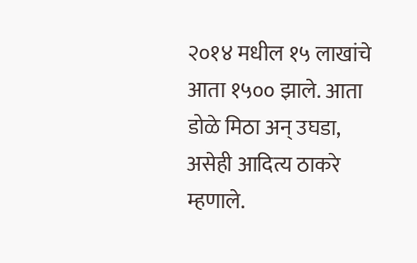२०१४ मधील १५ लाखांचे आता १५०० झाले. आता डोळे मिठा अन् उघडा, असेही आदित्य ठाकरे म्हणाले.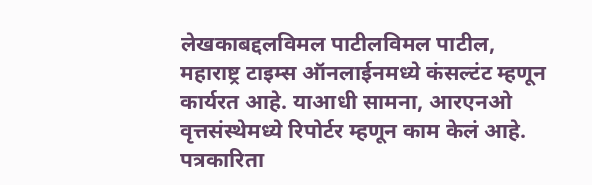लेखकाबद्दलविमल पाटीलविमल पाटील, महाराष्ट्र टाइम्स ऑनलाईनमध्ये कंसल्टंट म्हणून कार्यरत आहे. याआधी सामना, आरएनओ वृत्तसंस्थेमध्ये रिपोर्टर म्हणून काम केलं आहे. पत्रकारिता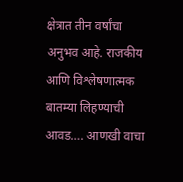क्षेत्रात तीन वर्षांचा अनुभव आहे. राजकीय आणि विश्लेषणात्मक बातम्या लिहण्याची आवड…. आणखी वाचा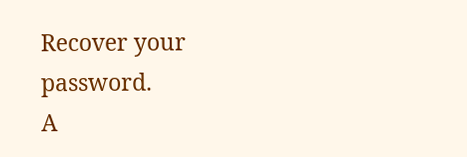Recover your password.
A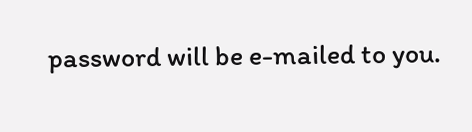password will be e-mailed to you.